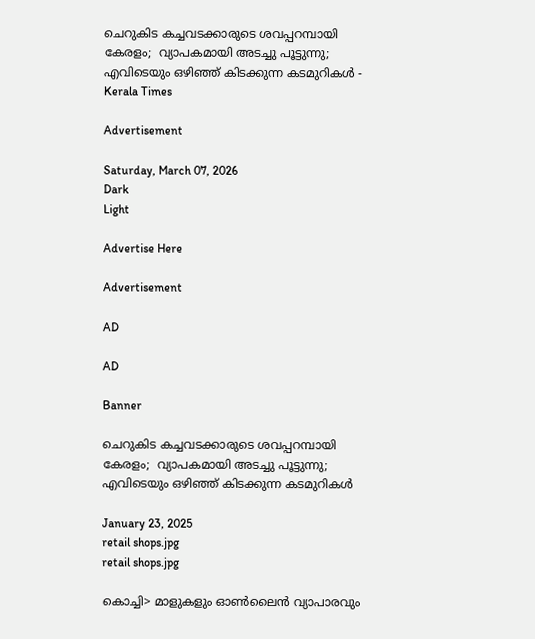ചെറുകിട കച്ചവടക്കാരുടെ ശവപ്പറമ്പായി കേരളം;  വ്യാപകമായി അടച്ചു പൂട്ടുന്നു; എവിടെയും ഒഴിഞ്ഞ് കിടക്കുന്ന കടമുറികൾ - Kerala Times

Advertisement

Saturday, March 07, 2026
Dark
Light

Advertise Here

Advertisement

AD

AD

Banner

ചെറുകിട കച്ചവടക്കാരുടെ ശവപ്പറമ്പായി കേരളം;  വ്യാപകമായി അടച്ചു പൂട്ടുന്നു; എവിടെയും ഒഴിഞ്ഞ് കിടക്കുന്ന കടമുറികൾ

January 23, 2025
retail shops.jpg
retail shops.jpg

കൊച്ചി> മാളുകളും ഓൺലൈൻ വ്യാപാരവും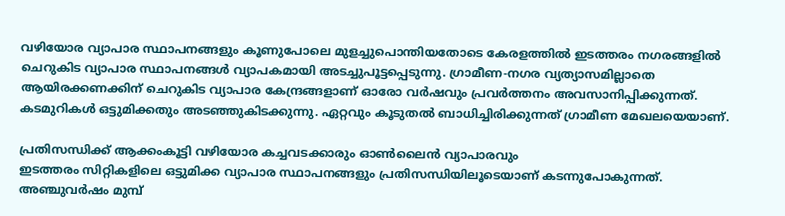വഴിയോര വ്യാപാര സ്ഥാപനങ്ങളും കൂണുപോലെ മുളച്ചുപൊന്തിയതോടെ കേരളത്തിൽ ഇടത്തരം നഗരങ്ങളില്‍ ചെറുകിട വ്യാപാര സ്ഥാപനങ്ങള്‍ വ്യാപകമായി അടച്ചുപൂട്ടപ്പെടുന്നു. ഗ്രാമീണ-നഗര വ്യത്യാസമില്ലാതെ ആയിരക്കണക്കിന് ചെറുകിട വ്യാപാര കേന്ദ്രങ്ങളാണ് ഓരോ വര്‍ഷവും പ്രവര്‍ത്തനം അവസാനിപ്പിക്കുന്നത്. കടമുറികൾ ഒട്ടുമിക്കതും അടഞ്ഞുകിടക്കുന്നു. ഏറ്റവും കൂടുതൽ ബാധിച്ചിരിക്കുന്നത് ഗ്രാമീണ മേഖലയെയാണ്.

പ്രതിസന്ധിക്ക് ആക്കംകൂട്ടി വഴിയോര കച്ചവടക്കാരും ഓൺലൈൻ വ്യാപാരവും
ഇടത്തരം സിറ്റികളിലെ ഒട്ടുമിക്ക വ്യാപാര സ്ഥാപനങ്ങളും പ്രതിസന്ധിയിലൂടെയാണ് കടന്നുപോകുന്നത്. അഞ്ചുവര്‍ഷം മുമ്പ്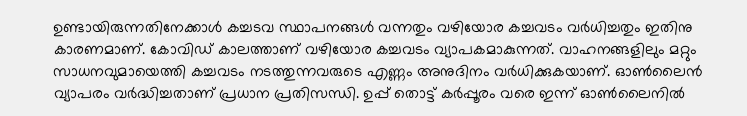ഉണ്ടായിരുന്നതിനേക്കാള്‍ കച്ചടവ സ്ഥാപനങ്ങള്‍ വന്നതും വഴിയോര കച്ചവടം വര്‍ധിച്ചതും ഇതിനു കാരണമാണ്. കോവിഡ് കാലത്താണ് വഴിയോര കച്ചവടം വ്യാപകമാകുന്നത്. വാഹനങ്ങളിലും മറ്റും സാധനവുമായെത്തി കച്ചവടം നടത്തുന്നവരുടെ എണ്ണം അനുദിനം വര്‍ധിക്കുകയാണ്. ഓൺലൈൻ വ്യാപരം വർദ്ധിച്ചതാണ് പ്രധാന പ്രതിസന്ധി. ഉപ്പ് തൊട്ട് കർപ്പൂരം വരെ ഇന്ന് ഓൺലൈനിൽ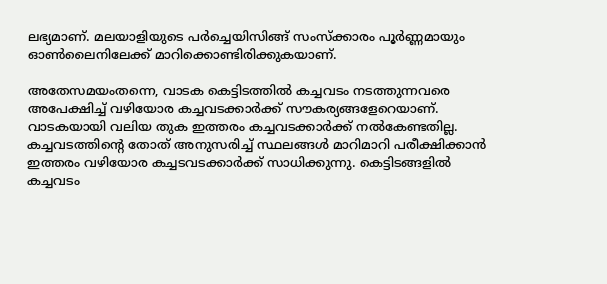ലഭ്യമാണ്. മലയാളിയുടെ പർച്ചെയിസിങ്ങ് സംസ്ക്കാരം പൂർണ്ണമായും ഓൺലൈനിലേക്ക് മാറിക്കൊണ്ടിരിക്കുകയാണ്.

അതേസമയംതന്നെ, വാടക കെട്ടിടത്തില്‍ കച്ചവടം നടത്തുന്നവരെ അപേക്ഷിച്ച് വഴിയോര കച്ചവടക്കാര്‍ക്ക് സൗകര്യങ്ങളേറെയാണ്. വാടകയായി വലിയ തുക ഇത്തരം കച്ചവടക്കാര്‍ക്ക് നല്‍കേണ്ടതില്ല. കച്ചവടത്തിന്റെ തോത് അനുസരിച്ച് സ്ഥലങ്ങള്‍ മാറിമാറി പരീക്ഷിക്കാന്‍ ഇത്തരം വഴിയോര കച്ചടവടക്കാര്‍ക്ക് സാധിക്കുന്നു. കെട്ടിടങ്ങളില്‍ കച്ചവടം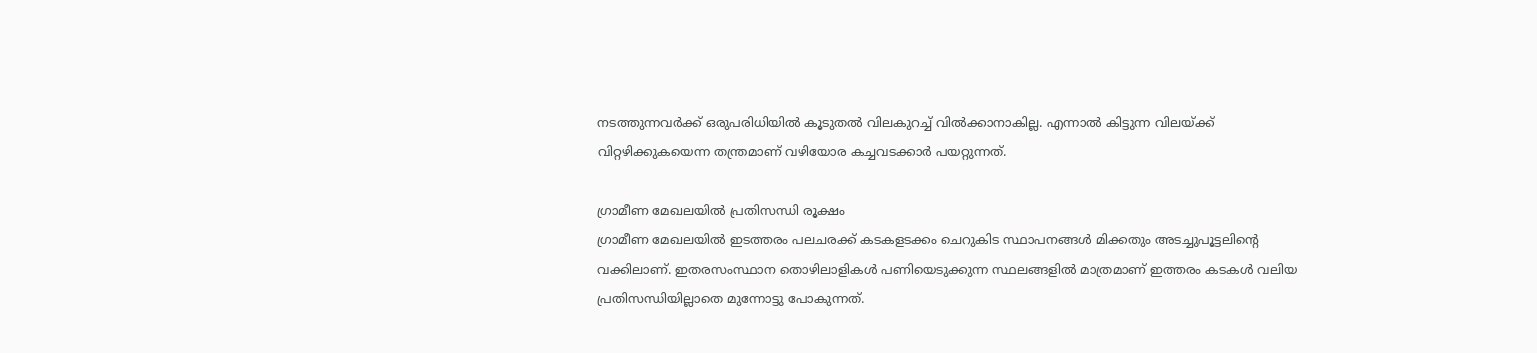നടത്തുന്നവര്‍ക്ക് ഒരുപരിധിയില്‍ കൂടുതല്‍ വിലകുറച്ച് വില്‍ക്കാനാകില്ല. എന്നാല്‍ കിട്ടുന്ന വിലയ്ക്ക് വിറ്റഴിക്കുകയെന്ന തന്ത്രമാണ് വഴിയോര കച്ചവടക്കാര്‍ പയറ്റുന്നത്.

ഗ്രാമീണ മേഖലയില്‍ പ്രതിസന്ധി രൂക്ഷം
ഗ്രാമീണ മേഖലയില്‍ ഇടത്തരം പലചരക്ക് കടകളടക്കം ചെറുകിട സ്ഥാപനങ്ങൾ മിക്കതും അടച്ചുപൂട്ടലിന്റെ വക്കിലാണ്. ഇതരസംസ്ഥാന തൊഴിലാളികള്‍ പണിയെടുക്കുന്ന സ്ഥലങ്ങളില്‍ മാത്രമാണ് ഇത്തരം കടകള്‍ വലിയ പ്രതിസന്ധിയില്ലാതെ മുന്നോട്ടു പോകുന്നത്.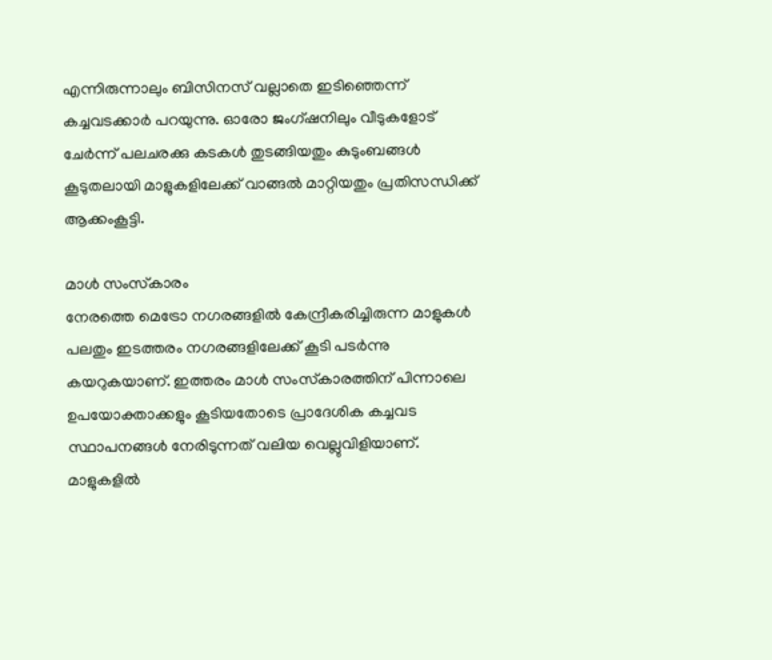എന്നിരുന്നാലും ബിസിനസ് വല്ലാതെ ഇടിഞ്ഞെന്ന് കച്ചവടക്കാര്‍ പറയുന്നു. ഓരോ ജംഗ്ഷനിലും വീടുകളോട് ചേര്‍ന്ന് പലചരക്കു കടകള്‍ തുടങ്ങിയതും കുടുംബങ്ങള്‍ കൂടുതലായി മാളുകളിലേക്ക് വാങ്ങല്‍ മാറ്റിയതും പ്രതിസന്ധിക്ക് ആക്കംകൂട്ടി.

മാള്‍ സംസ്‌കാരം
നേരത്തെ മെട്രോ നഗരങ്ങളില്‍ കേന്ദ്രീകരിച്ചിരുന്ന മാളുകള്‍ പലതും ഇടത്തരം നഗരങ്ങളിലേക്ക് കൂടി പടര്‍ന്നു കയറുകയാണ്. ഇത്തരം മാള്‍ സംസ്‌കാരത്തിന് പിന്നാലെ ഉപയോക്താക്കളും കൂടിയതോടെ പ്രാദേശിക കച്ചവട സ്ഥാപനങ്ങള്‍ നേരിടുന്നത് വലിയ വെല്ലുവിളിയാണ്. മാളുകളില്‍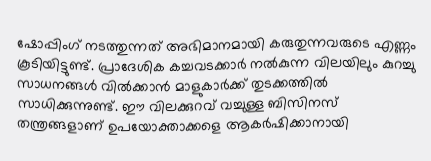ഷോപ്പിംഗ് നടത്തുന്നത് അഭിമാനമായി കരുതുന്നവരുടെ എണ്ണം കൂടിയിട്ടുണ്ട്. പ്രാദേശിക കച്ചവടക്കാര്‍ നല്‍കുന്ന വിലയിലും കുറച്ചു സാധനങ്ങള്‍ വില്‍ക്കാന്‍ മാളുകാര്‍ക്ക് തുടക്കത്തില്‍ സാധിക്കുന്നുണ്ട്. ഈ വിലക്കുറവ് വച്ചുള്ള ബിസിനസ് തന്ത്രങ്ങളാണ് ഉപയോക്താക്കളെ ആകര്‍ഷിക്കാനായി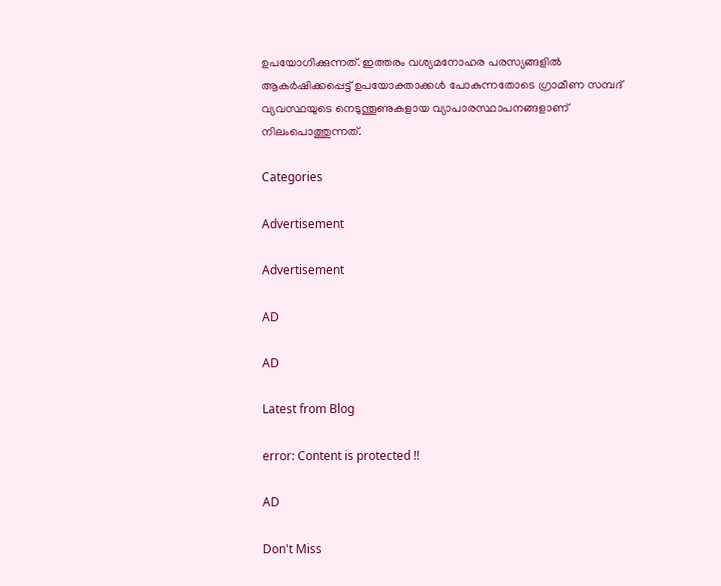ഉപയോഗിക്കുന്നത്. ഇത്തരം വശ്യമനോഹര പരസ്യങ്ങളില്‍ ആകര്‍ഷിക്കപ്പെട്ട് ഉപയോക്താക്കള്‍ പോകുന്നതോടെ ഗ്രാമീണ സമ്പദ് വ്യവസ്ഥയുടെ നെടുന്തൂണുകളായ വ്യാപാരസ്ഥാപനങ്ങളാണ് നിലംപൊത്തുന്നത്.

Categories

Advertisement

Advertisement

AD

AD

Latest from Blog

error: Content is protected !!

AD

Don't Miss